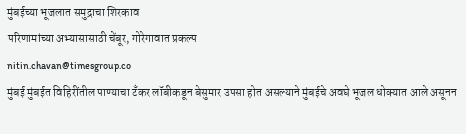मुंबईच्या भूजलात समुद्राचा शिरकाव
परिणामांच्या अभ्यासासाठी चेंबूर, गोरेगावात प्रकल्प
nitin.chavan@timesgroup.co
मुंबई मुंबईत विहिरींतील पाण्याचा टँकर लॉबीकडून बेसुमार उपसा होत असल्याने मुंबईचे अवघे भूजल धोक्यात आले असूनन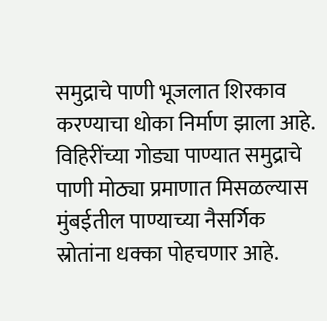समुद्राचे पाणी भूजलात शिरकाव करण्याचा धोका निर्माण झाला आहे. विहिरींच्या गोड्या पाण्यात समुद्राचे पाणी मोठ्या प्रमाणात मिसळल्यास मुंबईतील पाण्याच्या नैसर्गिक स्रोतांना धक्का पोहचणार आहे.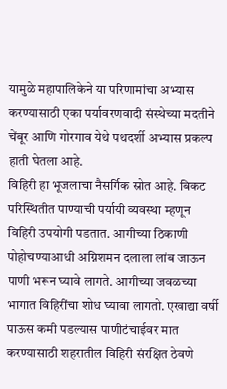यामुळे महापालिकेने या परिणामांचा अभ्यास करण्यासाठी एका पर्यावरणवादी संस्थेच्या मदतीने चेंबूर आणि गोरगाव येथे पथदर्शी अभ्यास प्रकल्प हाती घेतला आहे.
विहिरी हा भूजलाचा नैसर्गिक स्रोत आहे. बिकट परिस्थितीत पाण्याची पर्यायी व्यवस्था म्हणून विहिरी उपयोगी पडतात. आगीच्या ठिकाणी पोहोचण्याआधी अग्निशमन दलाला लांब जाऊन पाणी भरून घ्यावे लागते. आगीच्या जवळच्या भागात विहिरींचा शोध घ्यावा लागतो. एखाद्या वर्षी पाऊस कमी पडल्यास पाणीटंचाईवर मात करण्यासाठी शहरातील विहिरी संरक्षित ठेवणे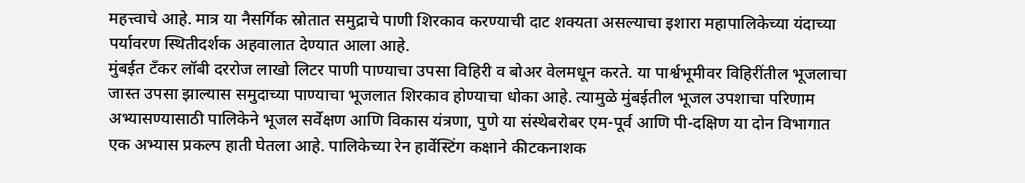महत्त्वाचे आहे. मात्र या नैसर्गिक स्रोतात समुद्राचे पाणी शिरकाव करण्याची दाट शक्यता असल्याचा इशारा महापालिकेच्या यंदाच्या पर्यावरण स्थितीदर्शक अहवालात देण्यात आला आहे.
मुंबईत टँकर लॉबी दररोज लाखो लिटर पाणी पाण्याचा उपसा विहिरी व बोअर वेलमधून करते. या पार्श्वभूमीवर विहिरींतील भूजलाचा जास्त उपसा झाल्यास समुदाच्या पाण्याचा भूजलात शिरकाव होण्याचा धोका आहे. त्यामुळे मुंबईतील भूजल उपशाचा परिणाम अभ्यासण्यासाठी पालिकेने भूजल सर्वेक्षण आणि विकास यंत्रणा, पुणे या संस्थेबरोबर एम-पूर्व आणि पी-दक्षिण या दोन विभागात एक अभ्यास प्रकल्प हाती घेतला आहे. पालिकेच्या रेन हार्वेस्टिंग कक्षाने कीटकनाशक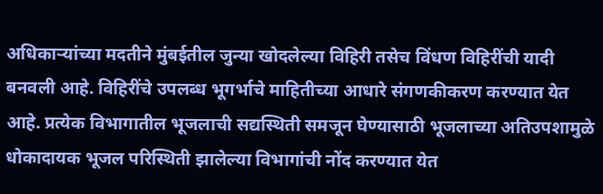अधिकाऱ्यांच्या मदतीने मुंबईतील जुन्या खोदलेल्या विहिरी तसेच विंधण विहिरींची यादी बनवली आहे. विहिरींचे उपलब्ध भूगर्भाचे माहितीच्या आधारे संगणकीकरण करण्यात येत आहे. प्रत्येक विभागातील भूजलाची सद्यस्थिती समजून घेण्यासाठी भूजलाच्या अतिउपशामुळे धोकादायक भूजल परिस्थिती झालेल्या विभागांची नोंद करण्यात येत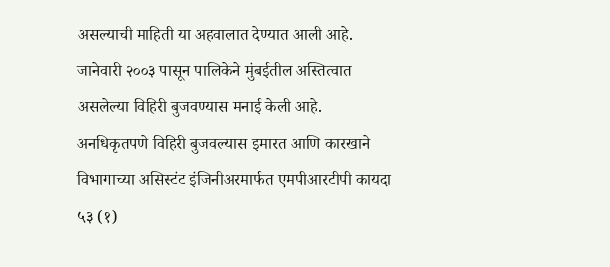असल्याची माहिती या अहवालात देण्यात आली आहे.
जानेवारी २००३ पासून पालिकेने मुंबईतील अस्तित्वात असलेल्या विहिरी बुजवण्यास मनाई केली आहे. अनधिकृतपणे विहिरी बुजवल्यास इमारत आणि कारखाने विभागाच्या असिस्टंट इंजिनीअरमार्फत एमपीआरटीपी कायदा ५३ (१)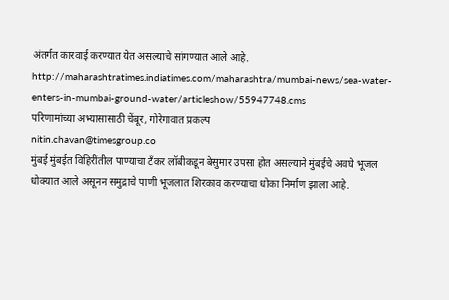अंतर्गत कारवाई करण्यात येत असल्याचे सांगण्यात आले आहे.
http://maharashtratimes.indiatimes.com/maharashtra/mumbai-news/sea-water-enters-in-mumbai-ground-water/articleshow/55947748.cms
परिणामांच्या अभ्यासासाठी चेंबूर, गोरेगावात प्रकल्प
nitin.chavan@timesgroup.co
मुंबई मुंबईत विहिरींतील पाण्याचा टँकर लॉबीकडून बेसुमार उपसा होत असल्याने मुंबईचे अवघे भूजल धोक्यात आले असूनन समुद्राचे पाणी भूजलात शिरकाव करण्याचा धोका निर्माण झाला आहे.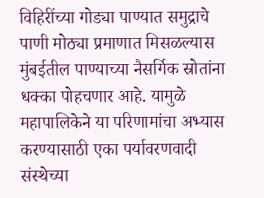विहिरींच्या गोड्या पाण्यात समुद्राचे पाणी मोठ्या प्रमाणात मिसळल्यास मुंबईतील पाण्याच्या नैसर्गिक स्रोतांना धक्का पोहचणार आहे. यामुळे महापालिकेने या परिणामांचा अभ्यास करण्यासाठी एका पर्यावरणवादी संस्थेच्या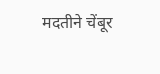मदतीने चेंबूर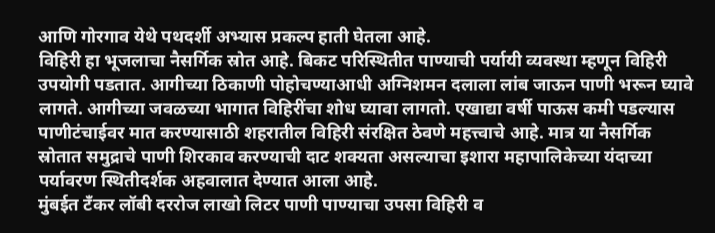आणि गोरगाव येथे पथदर्शी अभ्यास प्रकल्प हाती घेतला आहे.
विहिरी हा भूजलाचा नैसर्गिक स्रोत आहे. बिकट परिस्थितीत पाण्याची पर्यायी व्यवस्था म्हणून विहिरी उपयोगी पडतात. आगीच्या ठिकाणी पोहोचण्याआधी अग्निशमन दलाला लांब जाऊन पाणी भरून घ्यावे लागते. आगीच्या जवळच्या भागात विहिरींचा शोध घ्यावा लागतो. एखाद्या वर्षी पाऊस कमी पडल्यास पाणीटंचाईवर मात करण्यासाठी शहरातील विहिरी संरक्षित ठेवणे महत्त्वाचे आहे. मात्र या नैसर्गिक स्रोतात समुद्राचे पाणी शिरकाव करण्याची दाट शक्यता असल्याचा इशारा महापालिकेच्या यंदाच्या पर्यावरण स्थितीदर्शक अहवालात देण्यात आला आहे.
मुंबईत टँकर लॉबी दररोज लाखो लिटर पाणी पाण्याचा उपसा विहिरी व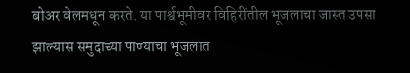बोअर वेलमधून करते. या पार्श्वभूमीवर विहिरींतील भूजलाचा जास्त उपसा झाल्यास समुदाच्या पाण्याचा भूजलात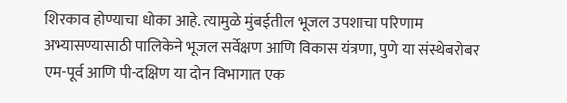शिरकाव होण्याचा धोका आहे. त्यामुळे मुंबईतील भूजल उपशाचा परिणाम अभ्यासण्यासाठी पालिकेने भूजल सर्वेक्षण आणि विकास यंत्रणा, पुणे या संस्थेबरोबर एम-पूर्व आणि पी-दक्षिण या दोन विभागात एक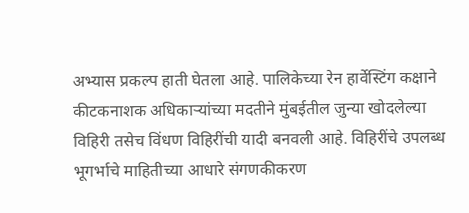अभ्यास प्रकल्प हाती घेतला आहे. पालिकेच्या रेन हार्वेस्टिंग कक्षाने कीटकनाशक अधिकाऱ्यांच्या मदतीने मुंबईतील जुन्या खोदलेल्या विहिरी तसेच विंधण विहिरींची यादी बनवली आहे. विहिरींचे उपलब्ध भूगर्भाचे माहितीच्या आधारे संगणकीकरण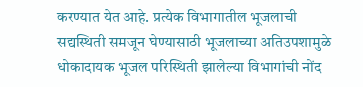करण्यात येत आहे. प्रत्येक विभागातील भूजलाची सद्यस्थिती समजून घेण्यासाठी भूजलाच्या अतिउपशामुळे धोकादायक भूजल परिस्थिती झालेल्या विभागांची नोंद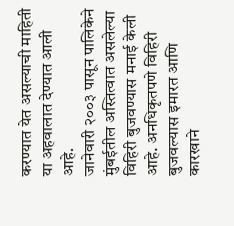करण्यात येत असल्याची माहिती या अहवालात देण्यात आली आहे.
जानेवारी २००३ पासून पालिकेने मुंबईतील अस्तित्वात असलेल्या विहिरी बुजवण्यास मनाई केली आहे. अनधिकृतपणे विहिरी बुजवल्यास इमारत आणि कारखाने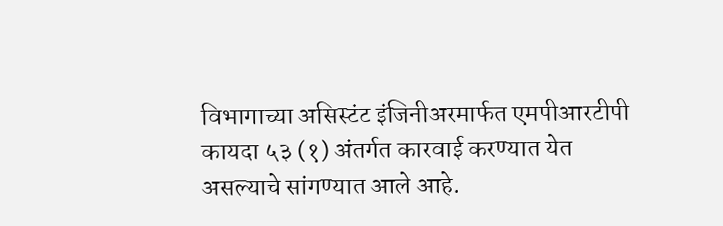विभागाच्या असिस्टंट इंजिनीअरमार्फत एमपीआरटीपी कायदा ५३ (१) अंतर्गत कारवाई करण्यात येत असल्याचे सांगण्यात आले आहे.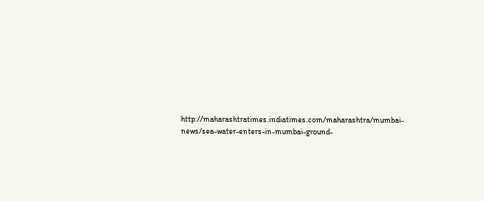http://maharashtratimes.indiatimes.com/maharashtra/mumbai-news/sea-water-enters-in-mumbai-ground-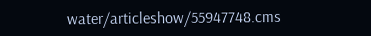water/articleshow/55947748.cms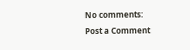No comments:
Post a Comment